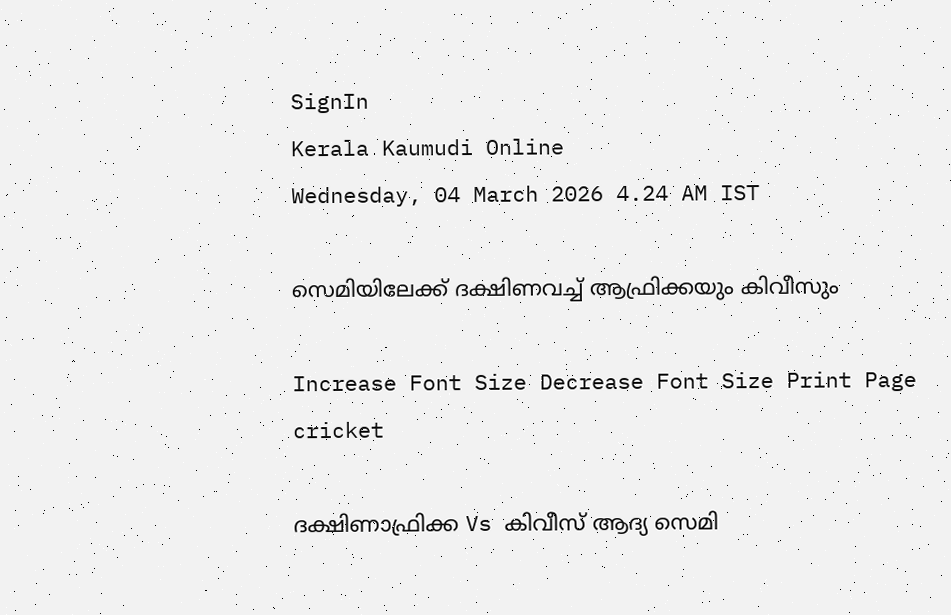SignIn
Kerala Kaumudi Online
Wednesday, 04 March 2026 4.24 AM IST

സെമിയിലേക്ക് ദക്ഷിണവച്ച് ആഫ്രിക്കയും കിവീസും

Increase Font Size Decrease Font Size Print Page
cricket

ദക്ഷിണാഫ്രിക്ക Vs കിവീസ് ആദ്യ സെമി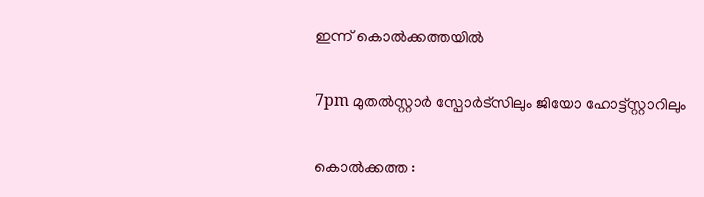ഇന്ന് കൊൽക്കത്തയിൽ

7pm മുതൽസ്റ്റാർ സ്പോർട്സിലും ജിയോ ഹോട്ട്സ്റ്റാറിലും

കൊൽക്കത്ത :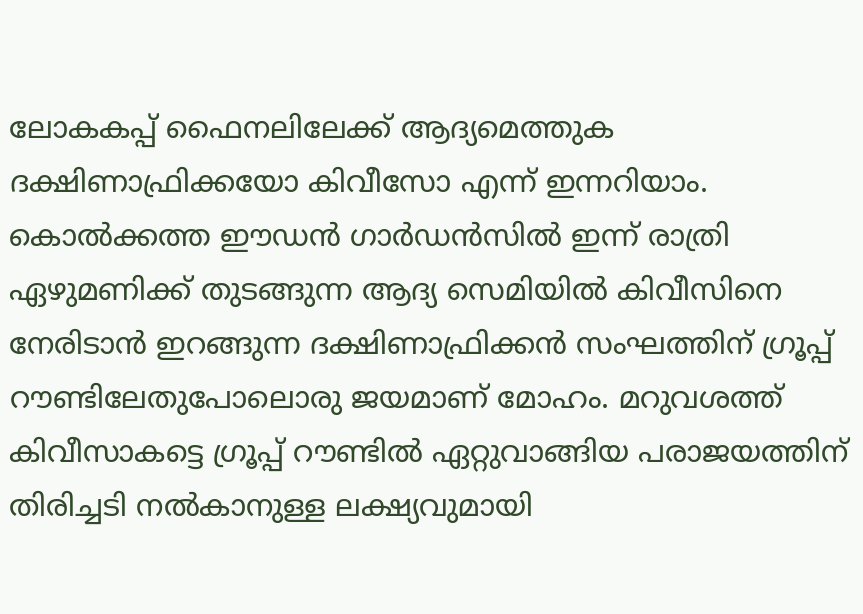ലോകകപ്പ് ഫൈനലിലേക്ക് ആദ്യമെത്തുക ദക്ഷിണാഫ്രിക്കയോ കിവീസോ എന്ന് ഇന്നറിയാം. കൊൽക്കത്ത ഈഡൻ ഗാർഡൻസിൽ ഇന്ന് രാത്രി ഏഴുമണിക്ക് തുടങ്ങുന്ന ആദ്യ സെമിയിൽ കിവീസിനെ നേരിടാൻ ഇറങ്ങുന്ന ദക്ഷിണാഫ്രിക്കൻ സംഘത്തിന് ഗ്രൂപ്പ് റൗണ്ടിലേതുപോലൊരു ജയമാണ് മോഹം. മറുവശത്ത് കിവീസാകട്ടെ ഗ്രൂപ്പ് റൗണ്ടിൽ ഏറ്റുവാങ്ങിയ പരാജയത്തിന് തിരിച്ചടി നൽകാനുള്ള ലക്ഷ്യവുമായി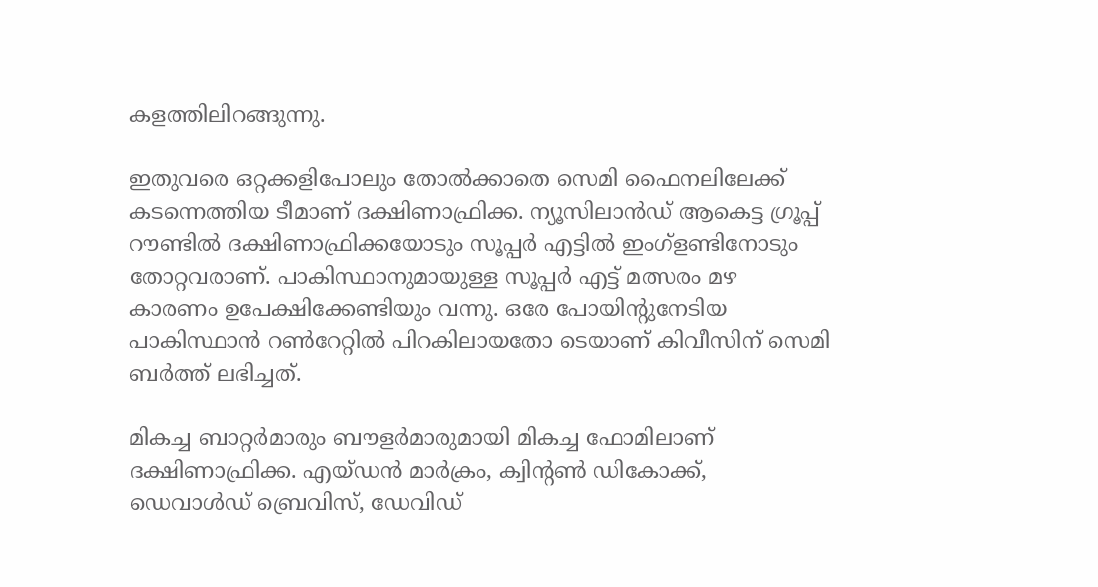കളത്തിലിറങ്ങുന്നു.

ഇതുവരെ ഒറ്റക്കളിപോലും തോൽക്കാതെ സെമി ഫൈനലിലേക്ക് കടന്നെത്തിയ ടീമാണ് ദക്ഷിണാഫ്രിക്ക. ന്യൂസിലാൻഡ് ആകെട്ട ഗ്രൂപ്പ് റൗണ്ടിൽ ദക്ഷിണാഫ്രിക്കയോടും സൂപ്പർ എട്ടിൽ ഇംഗ്ളണ്ടിനോടും തോറ്റവരാണ്. പാകിസ്ഥാനുമായുള്ള സൂപ്പർ എട്ട് മത്സരം മഴ കാരണം ഉപേക്ഷിക്കേണ്ടിയും വന്നു. ഒരേ പോയിന്റുനേടിയ പാകിസ്ഥാൻ റൺറേറ്റിൽ പിറകിലായതോ ട‌െയാണ് കിവീസിന് സെമി ബർത്ത് ലഭിച്ചത്.

മികച്ച ബാറ്റർമാരും ബൗളർമാരുമായി മികച്ച ഫോമിലാണ് ദക്ഷിണാഫ്രിക്ക. എയ്ഡൻ മാർക്രം, ക്വിന്റൺ ഡികോക്ക്, ഡെവാൾഡ് ബ്രെവിസ്, ഡേവിഡ്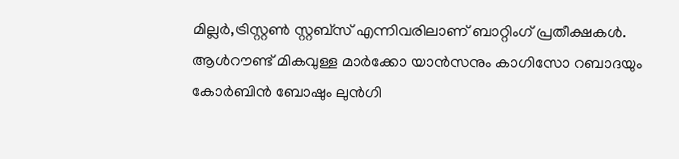മില്ലർ,ട്രിസ്റ്റൺ സ്റ്റബ്സ് എന്നിവരിലാണ് ബാറ്റിംഗ് പ്രതീക്ഷകൾ. ആൾറൗണ്ട് മികവുള്ള മാർക്കോ യാൻസനും കാഗിസോ റബാദയും കോർബിൻ ബോഷും ലുൻഗി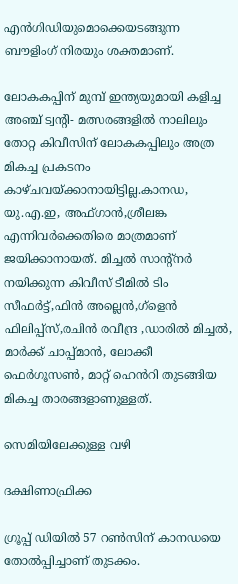എൻഗിഡിയുമൊക്കെയടങ്ങുന്ന ബൗളിംഗ് നിരയും ശക്തമാണ്.

ലോകകപ്പിന് മുമ്പ് ഇന്ത്യയുമായി കളിച്ച അഞ്ച് ട്വന്റി- മത്സരങ്ങളിൽ നാലിലും തോറ്റ കിവീസിന് ലോകകപ്പിലും അത്ര മികച്ച പ്രകടനം കാഴ്ചവയ്ക്കാനായിട്ടില്ല.കാനഡ, യു.എ.ഇ, അഫ്ഗാൻ,ശ്രീലങ്ക എന്നിവർക്കെതിരെ മാത്രമാണ് ജയിക്കാനായത്. മിച്ചൽ സാന്റ്നർ നയിക്കുന്ന കിവീസ് ടീമിൽ ടിം സീഫർട്ട്,ഫിൻ അല്ലെൻ,ഗ്ളെൻ ഫിലിപ്പ്സ്,രചിൻ രവീന്ദ്ര ,ഡാരിൽ മിച്ചൽ, മാർക്ക് ചാപ്പ്മാൻ, ലോക്കീ ഫെർഗൂസൺ, മാറ്റ് ഹെൻറി തുടങ്ങിയ മികച്ച താരങ്ങളാണുള്ളത്.

സെമിയിലേക്കുള്ള വഴി

ദക്ഷിണാഫ്രിക്ക

ഗ്രൂപ്പ് ഡിയിൽ 57 റൺസിന് കാനഡയെ തോൽപ്പിച്ചാണ് തുടക്കം.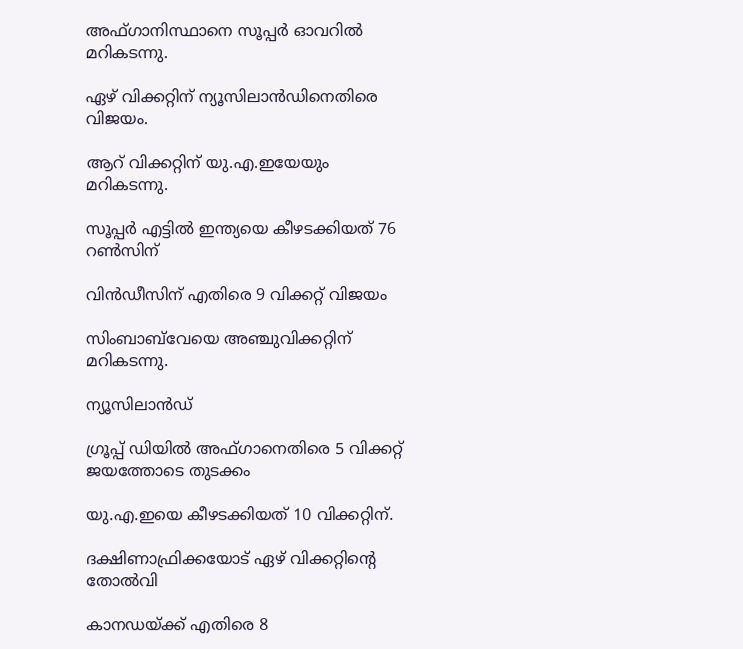അഫ്ഗാനിസ്ഥാനെ സൂപ്പർ ഓവറിൽ മറികടന്നു.

ഏഴ് വിക്കറ്റിന് ന്യൂസിലാൻഡിനെതിരെ വിജയം.

ആറ് വിക്കറ്റിന് യു.എ.ഇയേയും മറികടന്നു.

സൂപ്പർ എട്ടിൽ ഇന്ത്യയെ കീഴടക്കിയത് 76 റൺസിന്

വിൻഡീസിന് എതിരെ 9 വിക്കറ്റ് വിജയം

സിംബാബ്‌വേയെ അഞ്ചുവിക്കറ്റിന് മറികടന്നു.

ന്യൂസിലാൻഡ്

ഗ്രൂപ്പ് ഡിയിൽ അഫ്ഗാനെതിരെ 5 വിക്കറ്റ് ജയത്തോടെ തുടക്കം

യു.എ.ഇയെ കീഴടക്കിയത് 10 വിക്കറ്റിന്.

ദക്ഷിണാഫ്രിക്കയോട് ഏഴ് വിക്കറ്റിന്റെ തോൽവി

കാനഡയ്ക്ക് എതിരെ 8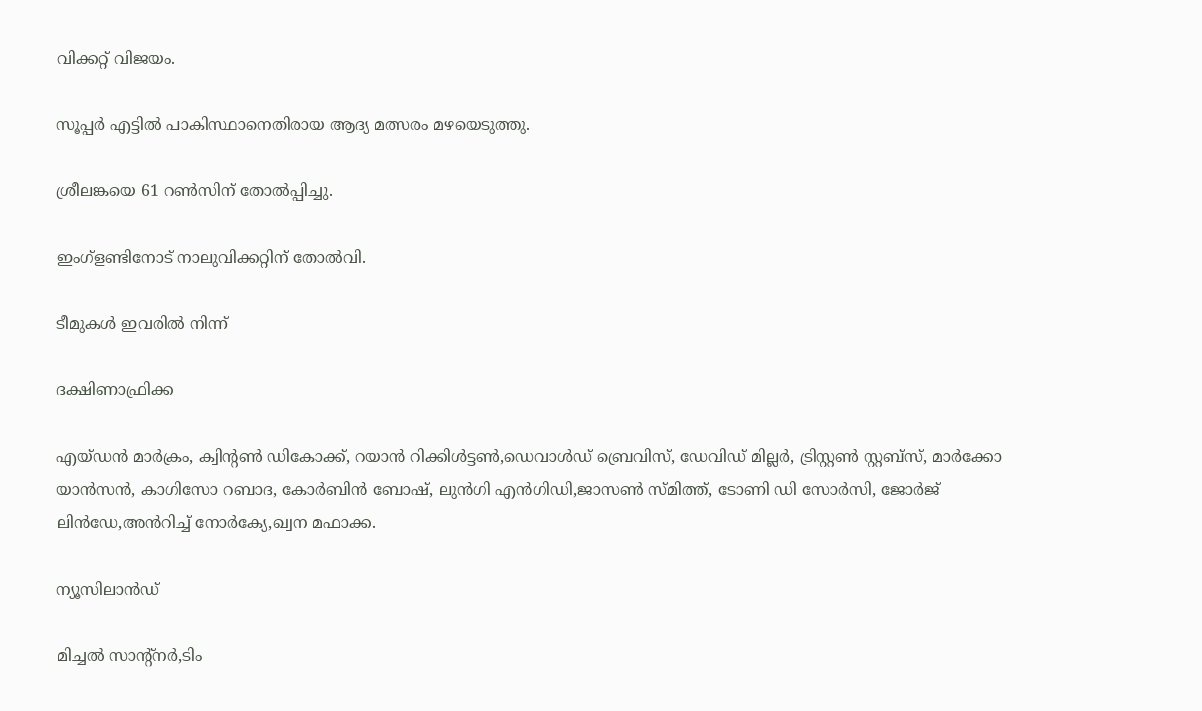വിക്കറ്റ് വിജയം.

സൂപ്പർ എട്ടിൽ പാകിസ്ഥാനെതിരായ ആദ്യ മത്സരം മഴയെടുത്തു.

ശ്രീലങ്കയെ 61 റൺസിന് തോൽപ്പിച്ചു.

ഇംഗ്ളണ്ടിനോട് നാലുവിക്കറ്റിന് തോൽവി.

ടീമുകൾ ഇവരിൽ നിന്ന്

ദക്ഷിണാഫ്രിക്ക

എയ്ഡൻ മാർക്രം, ക്വിന്റൺ ഡികോക്ക്, റയാൻ റിക്കിൾട്ടൺ,ഡെവാൾഡ് ബ്രെവിസ്, ഡേവിഡ് മില്ലർ, ട്രിസ്റ്റൺ സ്റ്റബ്സ്, മാർക്കോ യാൻസൻ, കാഗിസോ റബാദ, കോർബിൻ ബോഷ്, ലുൻഗി എൻഗിഡി,ജാസൺ സ്മിത്ത്, ടോണി ഡി സോർസി, ജോർജ് ലിൻഡേ,അൻറിച്ച് നോർക്യേ,ഖ്വന മഫാക്ക.

ന്യൂസിലാൻഡ്

മിച്ചൽ സാന്റ്നർ,ടിം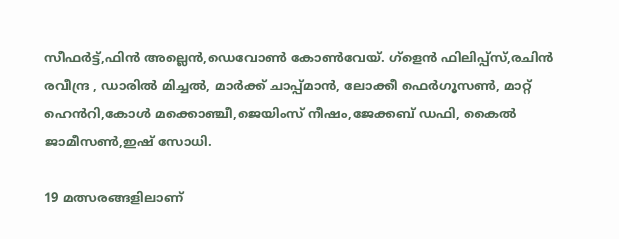സീഫർട്ട്,ഫിൻ അല്ലെൻ,ഡെവോൺ കോൺവേയ്. ഗ്ളെൻ ഫിലിപ്പ്സ്,രചിൻ രവീന്ദ്ര , ഡാരിൽ മിച്ചൽ, മാർക്ക് ചാപ്പ്മാൻ, ലോക്കീ ഫെർഗൂസൺ, മാറ്റ് ഹെൻറി,കോൾ മക്കൊഞ്ചീ,ജെയിംസ് നീഷം,ജേക്കബ് ഡഫി, കൈൽ ജാമീസൺ,ഇഷ് സോധി.

19 മത്സരങ്ങളിലാണ്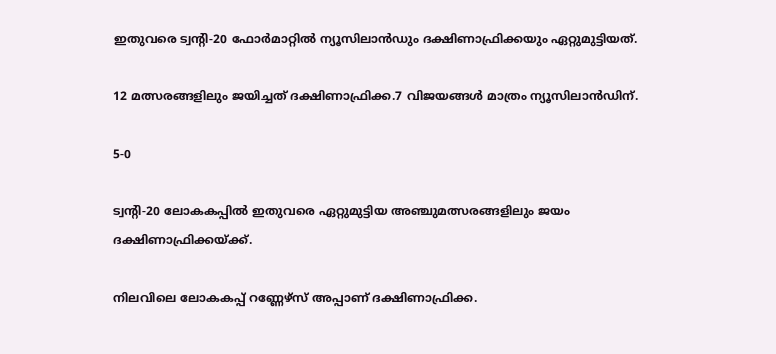ഇതുവരെ ട്വന്റി-20 ഫോർമാറ്റിൽ ന്യൂസിലാൻഡും ദക്ഷിണാഫ്രിക്കയും ഏറ്റുമുട്ടിയത്.

12 മത്സരങ്ങളിലും ജയിച്ചത് ദക്ഷിണാഫ്രിക്ക.7 വിജയങ്ങൾ മാത്രം ന്യൂസിലാൻഡിന്.

5-0

ട്വന്റി-20 ലോകകപ്പിൽ ഇതുവരെ ഏറ്റുമുട്ടിയ അഞ്ചുമത്സരങ്ങളിലും ജയം ദക്ഷിണാഫ്രിക്കയ്ക്ക്.

നിലവിലെ ലോകകപ്പ് റണ്ണേഴ്സ് അപ്പാണ് ദക്ഷിണാഫ്രിക്ക.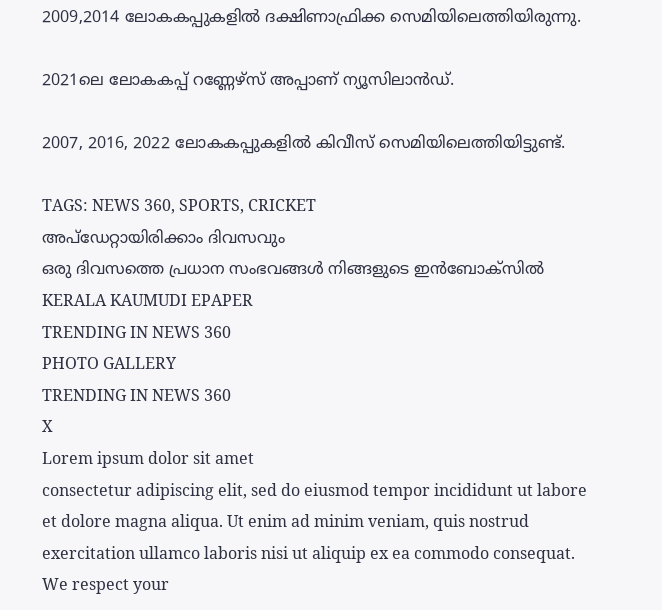2009,2014 ലോകകപ്പുകളിൽ ദക്ഷിണാഫ്രിക്ക സെമിയിലെത്തിയിരുന്നു.

2021ലെ ലോകകപ്പ് റണ്ണേഴ്സ് അപ്പാണ് ന്യൂസിലാൻഡ്.

2007, 2016, 2022 ലോകകപ്പുകളിൽ കിവീസ് സെമിയിലെത്തിയിട്ടുണ്ട്.

TAGS: NEWS 360, SPORTS, CRICKET
അപ്ഡേറ്റായിരിക്കാം ദിവസവും
ഒരു ദിവസത്തെ പ്രധാന സംഭവങ്ങൾ നിങ്ങളുടെ ഇൻബോക്സിൽ
KERALA KAUMUDI EPAPER
TRENDING IN NEWS 360
PHOTO GALLERY
TRENDING IN NEWS 360
X
Lorem ipsum dolor sit amet
consectetur adipiscing elit, sed do eiusmod tempor incididunt ut labore et dolore magna aliqua. Ut enim ad minim veniam, quis nostrud exercitation ullamco laboris nisi ut aliquip ex ea commodo consequat.
We respect your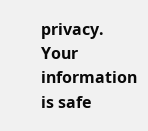privacy. Your information is safe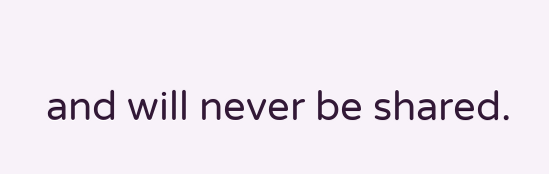and will never be shared.